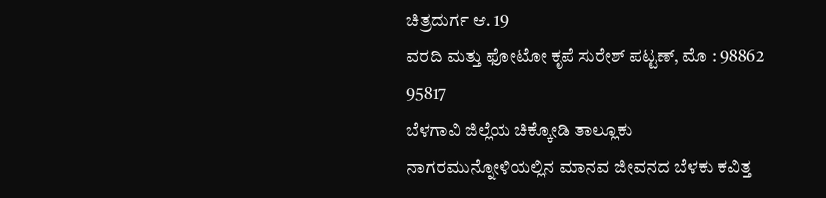ಚಿತ್ರದುರ್ಗ ಆ. 19
ವರದಿ ಮತ್ತು ಫೋಟೋ ಕೃಪೆ ಸುರೇಶ್ ಪಟ್ಟಣ್, ಮೊ : 98862 95817
ಬೆಳಗಾವಿ ಜಿಲ್ಲೆಯ ಚಿಕ್ಕೋಡಿ ತಾಲ್ಲೂಕು ನಾಗರಮುನ್ನೋಳಿಯಲ್ಲಿನ ಮಾನವ ಜೀವನದ ಬೆಳಕು ಕವಿತ್ತ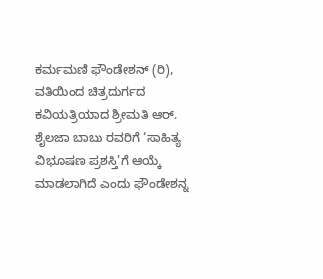ಕರ್ಮಮಣಿ ಫೌಂಡೇಶನ್ (ರಿ), ವತಿಯಿಂದ ಚಿತ್ರದುರ್ಗದ ಕವಿಯತ್ರಿಯಾದ ಶ್ರೀಮತಿ ಆರ್. ಶೈಲಜಾ ಬಾಬು ರವರಿಗೆ ‘ಸಾಹಿತ್ಯ ವಿಭೂಷಣ ಪ್ರಶಸ್ತಿ’ಗೆ ಆಯ್ಕೆ ಮಾಡಲಾಗಿದೆ ಎಂದು ಫೌಂಡೇಶನ್ನ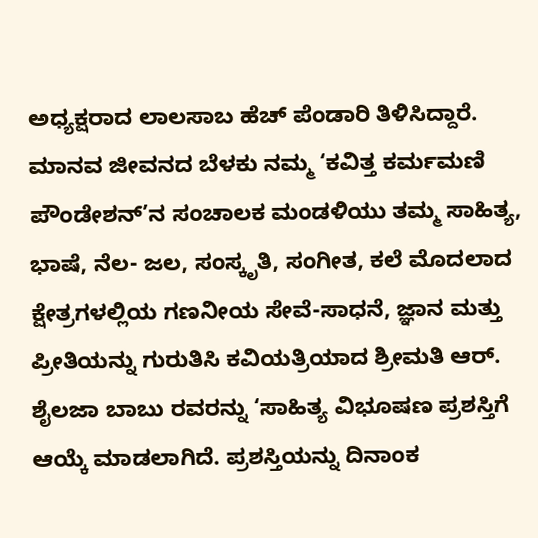ಅಧ್ಯಕ್ಷರಾದ ಲಾಲಸಾಬ ಹೆಚ್ ಪೆಂಡಾರಿ ತಿಳಿಸಿದ್ದಾರೆ.
ಮಾನವ ಜೀವನದ ಬೆಳಕು ನಮ್ಮ ‘ಕವಿತ್ತ ಕರ್ಮಮಣಿ ಪೌಂಡೇಶನ್’ನ ಸಂಚಾಲಕ ಮಂಡಳಿಯು ತಮ್ಮ ಸಾಹಿತ್ಯ, ಭಾಷೆ, ನೆಲ- ಜಲ, ಸಂಸ್ಕೃತಿ, ಸಂಗೀತ, ಕಲೆ ಮೊದಲಾದ ಕ್ಷೇತ್ರಗಳಲ್ಲಿಯ ಗಣನೀಯ ಸೇವೆ-ಸಾಧನೆ, ಜ್ಞಾನ ಮತ್ತು ಪ್ರೀತಿಯನ್ನು ಗುರುತಿಸಿ ಕವಿಯತ್ರಿಯಾದ ಶ್ರೀಮತಿ ಆರ್. ಶೈಲಜಾ ಬಾಬು ರವರನ್ನು ‘ಸಾಹಿತ್ಯ ವಿಭೂಷಣ ಪ್ರಶಸ್ತಿಗೆ ಆಯ್ಕೆ ಮಾಡಲಾಗಿದೆ. ಪ್ರಶಸ್ತಿಯನ್ನು ದಿನಾಂಕ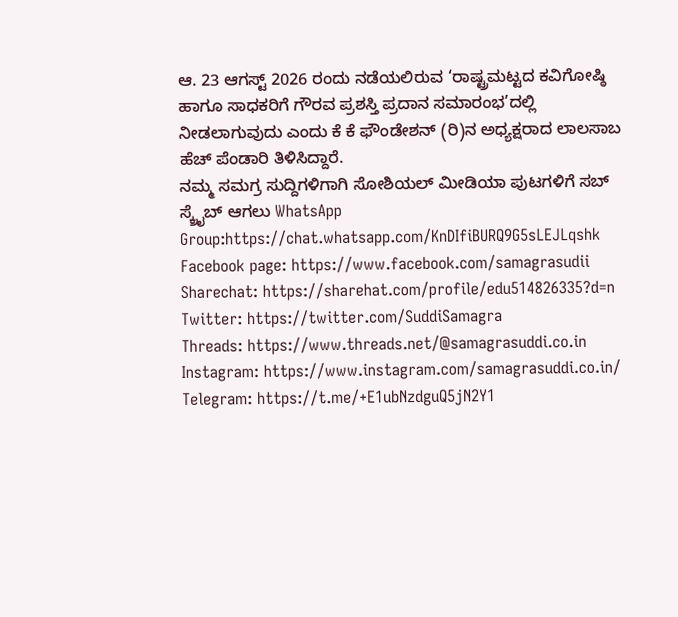ಆ. 23 ಆಗಸ್ಟ್ 2026 ರಂದು ನಡೆಯಲಿರುವ ‘ರಾಷ್ಟ್ರಮಟ್ಟದ ಕವಿಗೋಷ್ಠಿ ಹಾಗೂ ಸಾಧಕರಿಗೆ ಗೌರವ ಪ್ರಶಸ್ತಿ ಪ್ರದಾನ ಸಮಾರಂಭ’ದಲ್ಲಿ ನೀಡಲಾಗುವುದು ಎಂದು ಕೆ ಕೆ ಫೌಂಡೇಶನ್ (ರಿ)ನ ಅಧ್ಯಕ್ಷರಾದ ಲಾಲಸಾಬ ಹೆಚ್ ಪೆಂಡಾರಿ ತಿಳಿಸಿದ್ದಾರೆ.
ನಮ್ಮ ಸಮಗ್ರ ಸುದ್ದಿಗಳಿಗಾಗಿ ಸೋಶಿಯಲ್ ಮೀಡಿಯಾ ಪುಟಗಳಿಗೆ ಸಬ್ ಸ್ಕ್ರೈಬ್ ಆಗಲು WhatsApp Group:https://chat.whatsapp.com/KnDIfiBURQ9G5sLEJLqshk
Facebook page: https://www.facebook.com/samagrasudii
Sharechat: https://sharehat.com/profile/edu514826335?d=n
Twitter: https://twitter.com/SuddiSamagra
Threads: https://www.threads.net/@samagrasuddi.co.in
Instagram: https://www.instagram.com/samagrasuddi.co.in/
Telegram: https://t.me/+E1ubNzdguQ5jN2Y1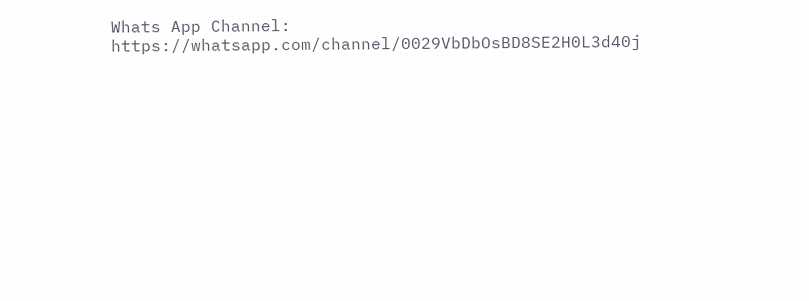Whats App Channel: https://whatsapp.com/channel/0029VbDbOsBD8SE2H0L3d40j